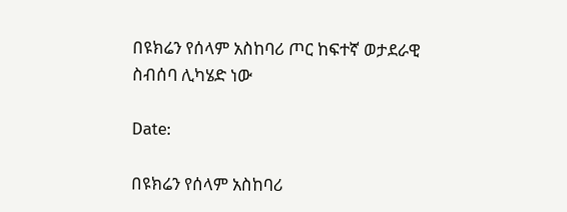በዩክሬን የሰላም አስከባሪ ጦር ከፍተኛ ወታደራዊ ስብሰባ ሊካሄድ ነው

Date:

በዩክሬን የሰላም አስከባሪ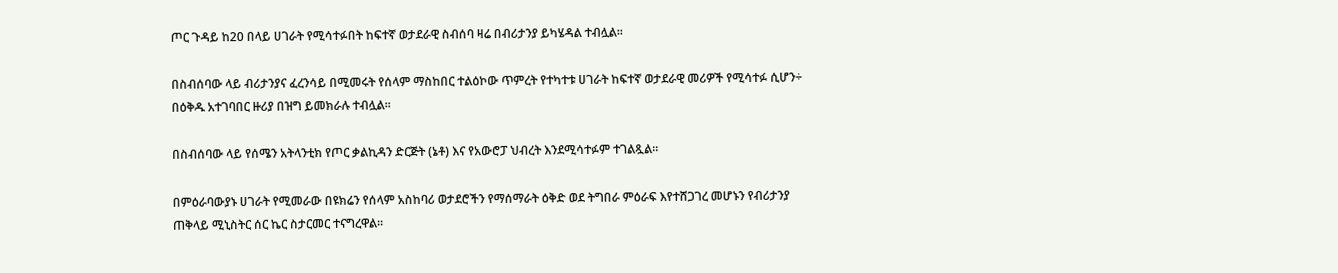ጦር ጉዳይ ከ20 በላይ ሀገራት የሚሳተፉበት ከፍተኛ ወታደራዊ ስብሰባ ዛሬ በብሪታንያ ይካሄዳል ተብሏል፡፡

በስብሰባው ላይ ብሪታንያና ፈረንሳይ በሚመሩት የሰላም ማስከበር ተልዕኮው ጥምረት የተካተቱ ሀገራት ከፍተኛ ወታደራዊ መሪዎች የሚሳተፉ ሲሆን÷ በዕቅዱ አተገባበር ዙሪያ በዝግ ይመክራሉ ተብሏል፡፡

በስብሰባው ላይ የሰሜን አትላንቲክ የጦር ቃልኪዳን ድርጅት (ኔቶ) እና የአውሮፓ ህብረት እንደሚሳተፉም ተገልጿል፡፡

በምዕራባውያኑ ሀገራት የሚመራው በዩክሬን የሰላም አስከባሪ ወታደሮችን የማሰማራት ዕቅድ ወደ ትግበራ ምዕራፍ እየተሸጋገረ መሆኑን የብሪታንያ ጠቅላይ ሚኒስትር ሰር ኬር ስታርመር ተናግረዋል፡፡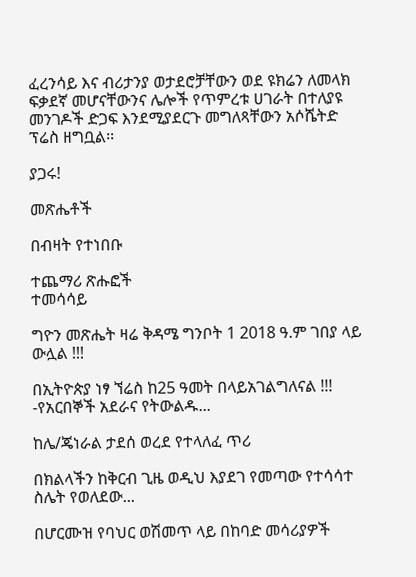ፈረንሳይ እና ብሪታንያ ወታደሮቻቸውን ወደ ዩክሬን ለመላክ ፍቃደኛ መሆናቸውንና ሌሎች የጥምረቱ ሀገራት በተለያዩ መንገዶች ድጋፍ እንደሚያደርጉ መግለጻቸውን አሶሼትድ ፕሬስ ዘግቧል፡፡

ያጋሩ!

መጽሔቶች

በብዛት የተነበቡ

ተጨማሪ ጽሑፎች
ተመሳሳይ

ግዮን መጽሔት ዛሬ ቅዳሜ ግንቦት 1 2018 ዓ.ም ገበያ ላይ ውሏል !!!

በኢትዮጵያ ነፃ ኘሬስ ከ25 ዓመት በላይአገልግለናል !!! -የአርበኞች አደራና የትውልዱ...

ከሌ/ጄነራል ታደሰ ወረደ የተላለፈ ጥሪ

በክልላችን ከቅርብ ጊዜ ወዲህ እያደገ የመጣው የተሳሳተ ስሌት የወለደው...

በሆርሙዝ የባህር ወሽመጥ ላይ በከባድ መሳሪያዎች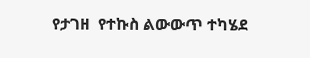የታገዘ  የተኩስ ልውውጥ ተካሄደ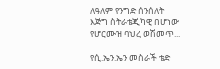ለዓለም የንግድ ሰንሰለት እጅግ ስትራቴጂካዊ በሆነው የሆርሙዝ ባህረ ወሽመጥ...

የሲ.ኤን.ኤን መስራች ቴድ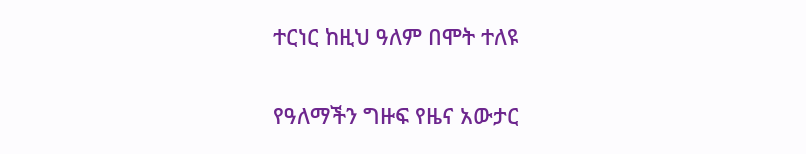ተርነር ከዚህ ዓለም በሞት ተለዩ

የዓለማችን ግዙፍ የዜና አውታር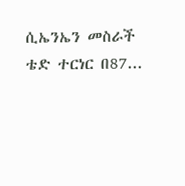ሲኤንኤን መስራች ቴድ ተርነር በ87...